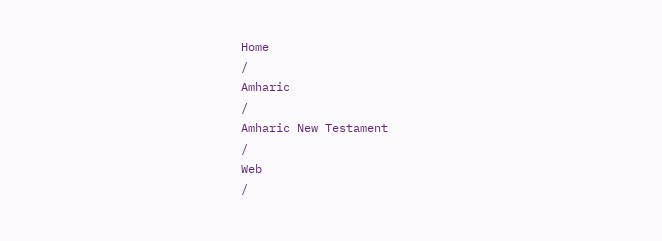Home
/
Amharic
/
Amharic New Testament
/
Web
/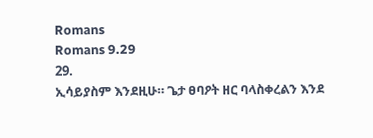Romans
Romans 9.29
29.
ኢሳይያስም እንደዚሁ። ጌታ ፀባዖት ዘር ባላስቀረልን እንደ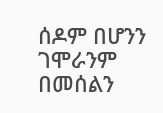ሰዶም በሆንን ገሞራንም በመሰልን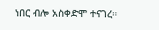ነበር ብሎ አስቀድሞ ተናገረ።